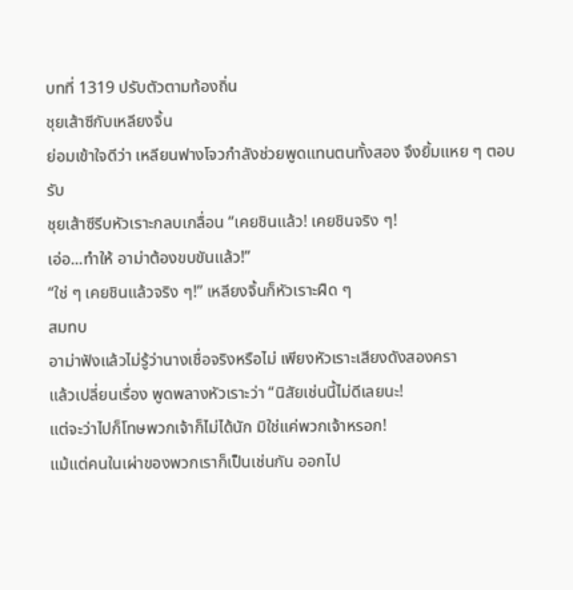บทที่ 1319 ปรับตัวตามท้องถิ่น
ชุยเส้าซีกับเหลียงจิ้น
ย่อมเข้าใจดีว่า เหลียนฟางโจวกำลังช่วยพูดแทนตนทั้งสอง จึงยิ้มแหย ๆ ตอบรับ
ชุยเส้าซีรีบหัวเราะกลบเกลื่อน “เคยชินแล้ว! เคยชินจริง ๆ!
เอ่อ...ทำให้ อาม่าต้องขบขันแล้ว!”
“ใช่ ๆ เคยชินแล้วจริง ๆ!” เหลียงจิ้นก็หัวเราะฝืด ๆ
สมทบ
อาม่าฟังแล้วไม่รู้ว่านางเชื่อจริงหรือไม่ เพียงหัวเราะเสียงดังสองครา
แล้วเปลี่ยนเรื่อง พูดพลางหัวเราะว่า “นิสัยเช่นนี้ไม่ดีเลยนะ!
แต่จะว่าไปก็โทษพวกเจ้าก็ไม่ได้นัก มิใช่แค่พวกเจ้าหรอก!
แม้แต่คนในเผ่าของพวกเราก็เป็นเช่นกัน ออกไป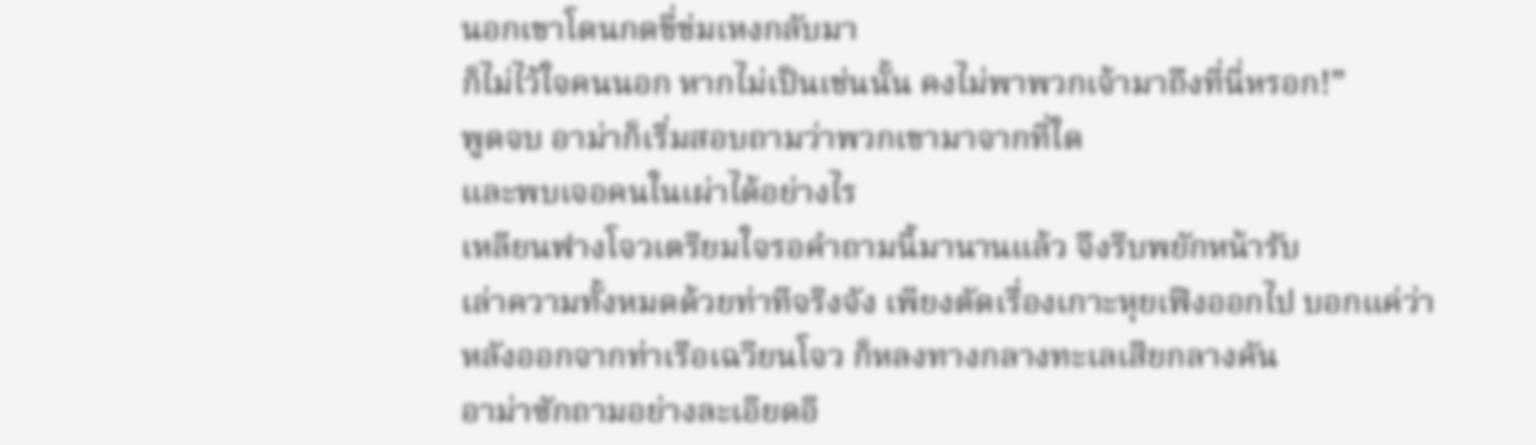นอกเขาโดนกดขี่ข่มเหงกลับมา
ก็ไม่ไว้ใจคนนอก หากไม่เป็นเช่นนั้น คงไม่พาพวกเจ้ามาถึงที่นี่หรอก!”
พูดจบ อาม่าก็เริ่มสอบถามว่าพวกเขามาจากที่ใด
และพบเจอคนในเผ่าได้อย่างไร
เหลียนฟางโจวเตรียมใจรอคำถามนี้มานานแล้ว จึงรีบพยักหน้ารับ
เล่าความทั้งหมดด้วยท่าทีจริงจัง เพียงตัดเรื่องเกาะหุยเฟิงออกไป บอกแค่ว่า
หลังออกจากท่าเรือเฉวียนโจว ก็หลงทางกลางทะเลเสียกลางคัน
อาม่าซักถามอย่างละเอียดอี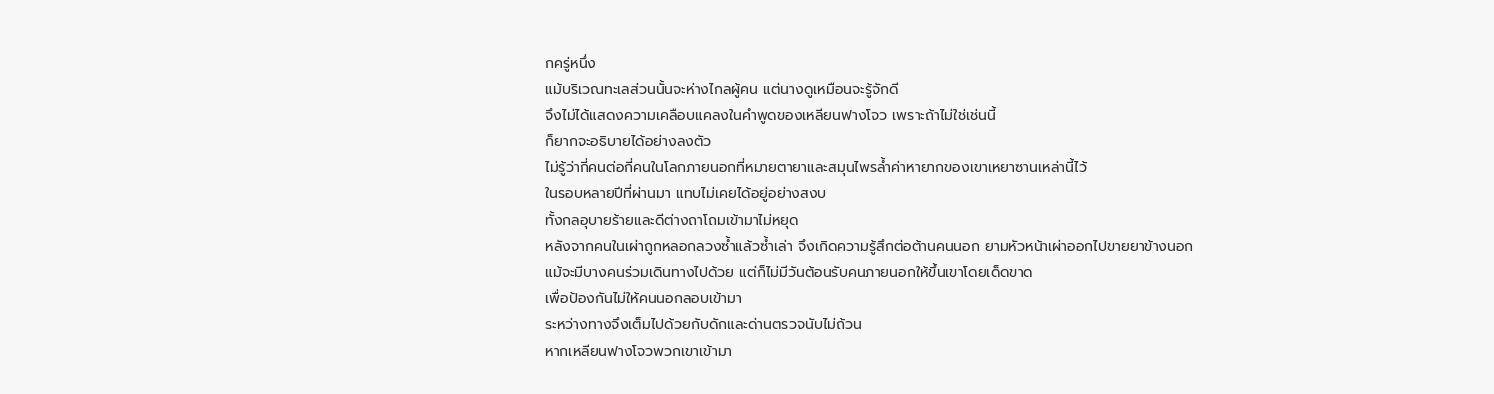กครู่หนึ่ง
แม้บริเวณทะเลส่วนนั้นจะห่างไกลผู้คน แต่นางดูเหมือนจะรู้จักดี
จึงไม่ได้แสดงความเคลือบแคลงในคำพูดของเหลียนฟางโจว เพราะถ้าไม่ใช่เช่นนี้
ก็ยากจะอธิบายได้อย่างลงตัว
ไม่รู้ว่ากี่คนต่อกี่คนในโลกภายนอกที่หมายตายาและสมุนไพรล้ำค่าหายากของเขาเหยาซานเหล่านี้ไว้
ในรอบหลายปีที่ผ่านมา แทบไม่เคยได้อยู่อย่างสงบ
ทั้งกลอุบายร้ายและดีต่างถาโถมเข้ามาไม่หยุด
หลังจากคนในเผ่าถูกหลอกลวงซ้ำแล้วซ้ำเล่า จึงเกิดความรู้สึกต่อต้านคนนอก ยามหัวหน้าเผ่าออกไปขายยาข้างนอก
แม้จะมีบางคนร่วมเดินทางไปด้วย แต่ก็ไม่มีวันต้อนรับคนภายนอกให้ขึ้นเขาโดยเด็ดขาด
เพื่อป้องกันไม่ให้คนนอกลอบเข้ามา
ระหว่างทางจึงเต็มไปด้วยกับดักและด่านตรวจนับไม่ถ้วน
หากเหลียนฟางโจวพวกเขาเข้ามา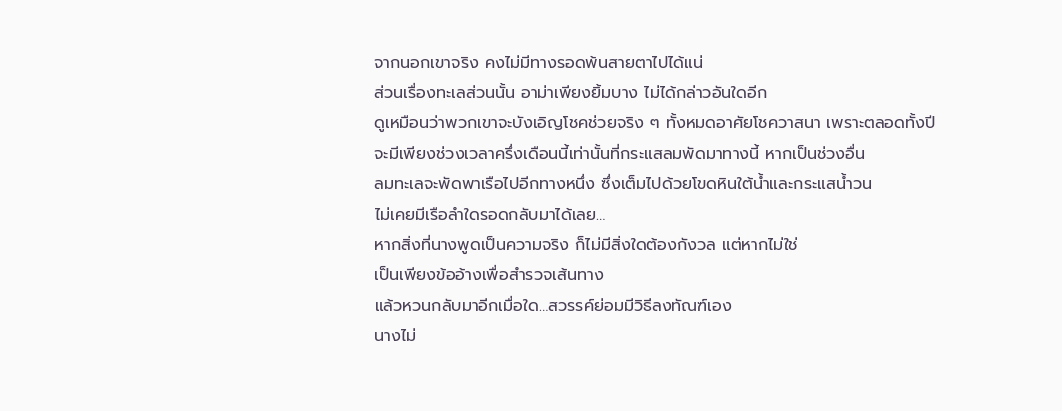จากนอกเขาจริง คงไม่มีทางรอดพ้นสายตาไปได้แน่
ส่วนเรื่องทะเลส่วนนั้น อาม่าเพียงยิ้มบาง ไม่ได้กล่าวอันใดอีก
ดูเหมือนว่าพวกเขาจะบังเอิญโชคช่วยจริง ๆ ทั้งหมดอาศัยโชควาสนา เพราะตลอดทั้งปี
จะมีเพียงช่วงเวลาครึ่งเดือนนี้เท่านั้นที่กระแสลมพัดมาทางนี้ หากเป็นช่วงอื่น
ลมทะเลจะพัดพาเรือไปอีกทางหนึ่ง ซึ่งเต็มไปด้วยโขดหินใต้น้ำและกระแสน้ำวน
ไม่เคยมีเรือลำใดรอดกลับมาได้เลย…
หากสิ่งที่นางพูดเป็นความจริง ก็ไม่มีสิ่งใดต้องกังวล แต่หากไม่ใช่
เป็นเพียงข้ออ้างเพื่อสำรวจเส้นทาง
แล้วหวนกลับมาอีกเมื่อใด…สวรรค์ย่อมมีวิธีลงทัณฑ์เอง
นางไม่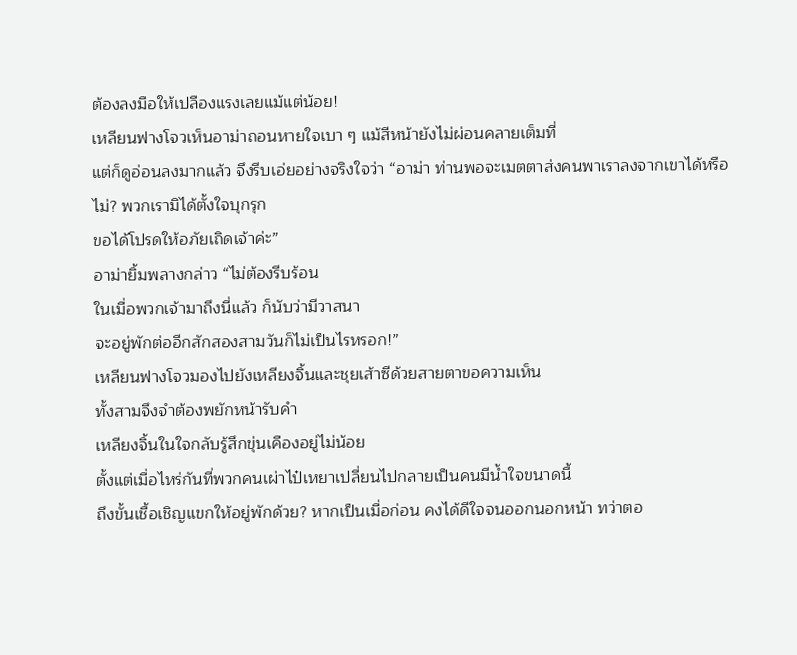ต้องลงมือให้เปลืองแรงเลยแม้แต่น้อย!
เหลียนฟางโจวเห็นอาม่าถอนหายใจเบา ๆ แม้สีหน้ายังไม่ผ่อนคลายเต็มที่
แต่ก็ดูอ่อนลงมากแล้ว จึงรีบเอ่ยอย่างจริงใจว่า “อาม่า ท่านพอจะเมตตาส่งคนพาเราลงจากเขาได้หรือไม่? พวกเรามิได้ตั้งใจบุกรุก
ขอได้โปรดให้อภัยเถิดเจ้าค่ะ”
อาม่ายิ้มพลางกล่าว “ไม่ต้องรีบร้อน
ในเมื่อพวกเจ้ามาถึงนี่แล้ว ก็นับว่ามีวาสนา
จะอยู่พักต่ออีกสักสองสามวันก็ไม่เป็นไรหรอก!”
เหลียนฟางโจวมองไปยังเหลียงจิ้นและชุยเส้าซีด้วยสายตาขอความเห็น
ทั้งสามจึงจำต้องพยักหน้ารับคำ
เหลียงจิ้นในใจกลับรู้สึกขุ่นเคืองอยู่ไม่น้อย
ตั้งแต่เมื่อไหร่กันที่พวกคนเผ่าไป๋เหยาเปลี่ยนไปกลายเป็นคนมีน้ำใจขนาดนี้
ถึงขั้นเชื้อเชิญแขกให้อยู่พักด้วย? หากเป็นเมื่อก่อน คงได้ดีใจจนออกนอกหน้า ทว่าตอ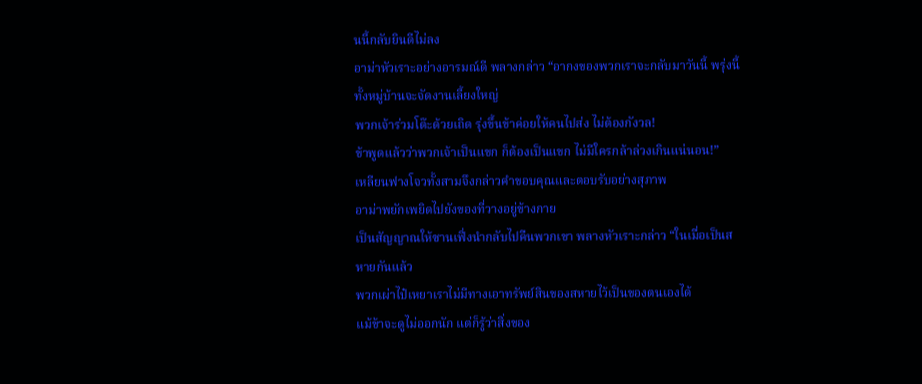นนี้กลับยินดีไม่ลง
อาม่าหัวเราะอย่างอารมณ์ดี พลางกล่าว “อากงของพวกเราจะกลับมาวันนี้ พรุ่งนี้ทั้งหมู่บ้านจะจัดงานเลี้ยงใหญ่
พวกเจ้าร่วมโต๊ะด้วยเถิด รุ่งขึ้นข้าค่อยให้คนไปส่ง ไม่ต้องกังวล!
ข้าพูดแล้วว่าพวกเจ้าเป็นแขก ก็ต้องเป็นแขก ไม่มีใครกล้าล่วงเกินแน่นอน!”
เหลียนฟางโจวทั้งสามจึงกล่าวคำขอบคุณและตอบรับอย่างสุภาพ
อาม่าพยักเพยิดไปยังของที่วางอยู่ข้างกาย
เป็นสัญญาณให้ซานเฟิ่งนำกลับไปคืนพวกเขา พลางหัวเราะกล่าว “ในเมื่อเป็นสหายกันแล้ว
พวกเผ่าไป๋เหยาเราไม่มีทางเอาทรัพย์สินของสหายไว้เป็นของตนเองได้
แม้ข้าจะดูไม่ออกนัก แต่ก็รู้ว่าสิ่งของ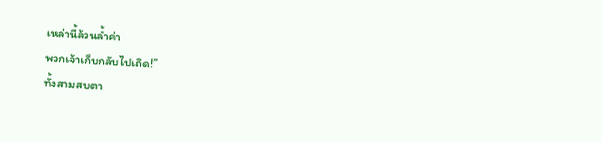เหล่านี้ล้วนล้ำค่า
พวกเจ้าเก็บกลับไปเถิด!”
ทั้งสามสบตา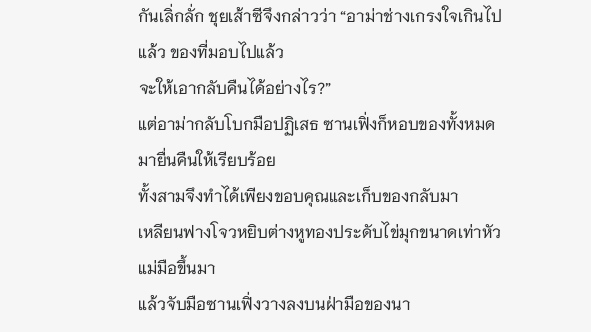กันเลิ่กลั่ก ชุยเส้าซีจึงกล่าวว่า “อาม่าช่างเกรงใจเกินไปแล้ว ของที่มอบไปแล้ว
จะให้เอากลับคืนได้อย่างไร?”
แต่อาม่ากลับโบกมือปฏิเสธ ซานเฟิ่งก็หอบของทั้งหมดมายื่นคืนให้เรียบร้อย
ทั้งสามจึงทำได้เพียงขอบคุณและเก็บของกลับมา
เหลียนฟางโจวหยิบต่างหูทองประดับไข่มุกขนาดเท่าหัวแม่มือขึ้นมา
แล้วจับมือซานเฟิ่งวางลงบนฝ่ามือของนา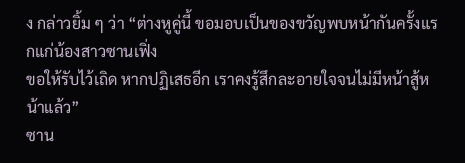ง กล่าวยิ้ม ๆ ว่า “ต่างหูคู่นี้ ขอมอบเป็นของขวัญพบหน้ากันครั้งแรกแก่น้องสาวซานเฟิ่ง
ขอให้รับไว้เถิด หากปฏิเสธอีก เราคงรู้สึกละอายใจจนไม่มีหน้าสู้หน้าแล้ว”
ซาน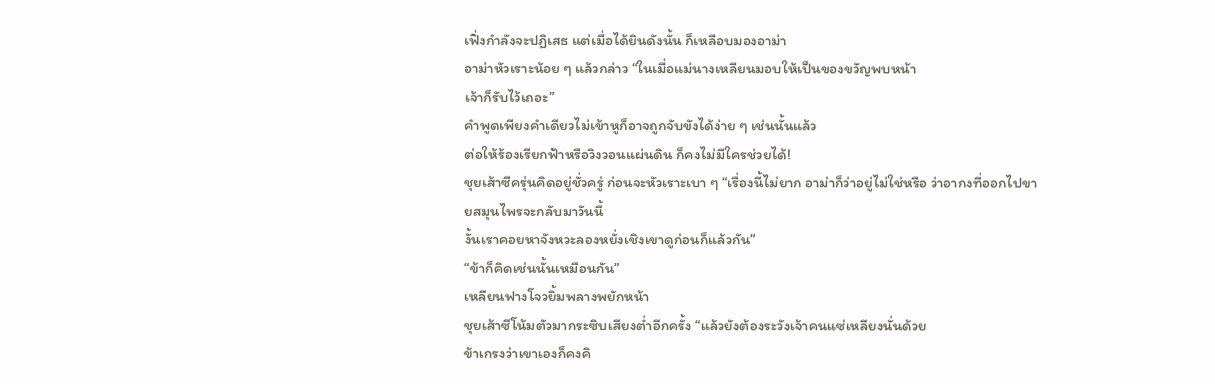เฟิ่งกำลังจะปฏิเสธ แต่เมื่อได้ยินดังนั้น ก็เหลือบมองอาม่า
อาม่าหัวเราะน้อย ๆ แล้วกล่าว “ในเมื่อแม่นางเหลียนมอบให้เป็นของขวัญพบหน้า
เจ้าก็รับไว้เถอะ”
คำพูดเพียงคำเดียวไม่เข้าหูก็อาจถูกจับขังได้ง่าย ๆ เช่นนั้นแล้ว
ต่อให้ร้องเรียกฟ้าหรือวิงวอนแผ่นดิน ก็คงไม่มีใครช่วยได้!
ชุยเส้าซีครุ่นคิดอยู่ชั่วครู่ ก่อนจะหัวเราะเบา ๆ “เรื่องนี้ไม่ยาก อาม่าก็ว่าอยู่ไม่ใช่หรือ ว่าอากงที่ออกไปขายสมุนไพรจะกลับมาวันนี้
งั้นเราคอยหาจังหวะลองหยั่งเชิงเขาดูก่อนก็แล้วกัน”
“ข้าก็คิดเช่นนั้นเหมือนกัน”
เหลียนฟางโจวยิ้มพลางพยักหน้า
ชุยเส้าซีโน้มตัวมากระซิบเสียงต่ำอีกครั้ง “แล้วยังต้องระวังเจ้าคนแซ่เหลียงนั่นด้วย
ข้าเกรงว่าเขาเองก็คงคิ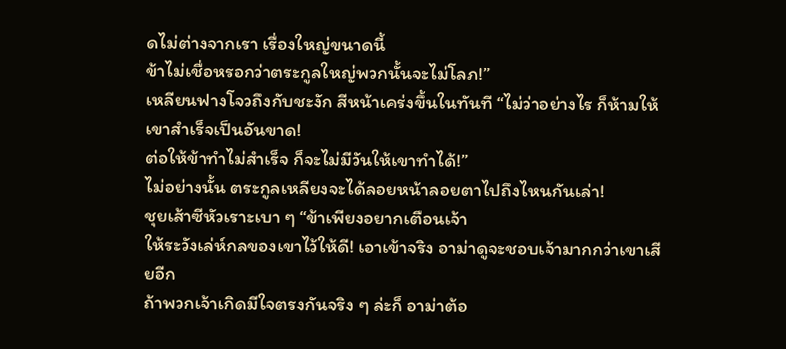ดไม่ต่างจากเรา เรื่องใหญ่ขนาดนี้
ข้าไม่เชื่อหรอกว่าตระกูลใหญ่พวกนั้นจะไม่โลภ!”
เหลียนฟางโจวถึงกับชะงัก สีหน้าเคร่งขึ้นในทันที “ไม่ว่าอย่างไร ก็ห้ามให้เขาสำเร็จเป็นอันขาด!
ต่อให้ข้าทำไม่สำเร็จ ก็จะไม่มีวันให้เขาทำได้!”
ไม่อย่างนั้น ตระกูลเหลียงจะได้ลอยหน้าลอยตาไปถึงไหนกันเล่า!
ชุยเส้าซีหัวเราะเบา ๆ “ข้าเพียงอยากเตือนเจ้า
ให้ระวังเล่ห์กลของเขาไว้ให้ดี! เอาเข้าจริง อาม่าดูจะชอบเจ้ามากกว่าเขาเสียอีก
ถ้าพวกเจ้าเกิดมีใจตรงกันจริง ๆ ล่ะก็ อาม่าต้อ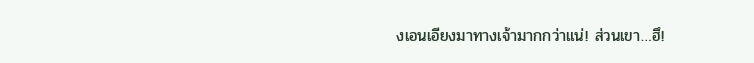งเอนเอียงมาทางเจ้ามากกว่าแน่! ส่วนเขา…ฮึ!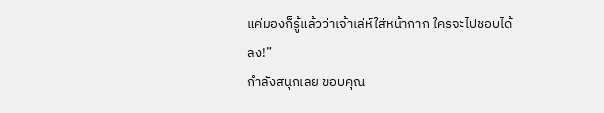แค่มองก็รู้แล้วว่าเจ้าเล่ห์ใส่หน้ากาก ใครจะไปชอบได้ลง!”
กำลังสนุกเลย ขอบคุณ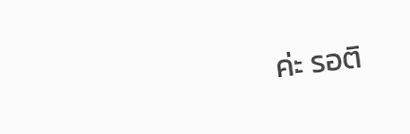ค่ะ รอติ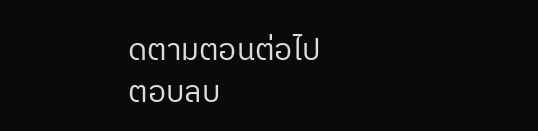ดตามตอนต่อไป
ตอบลบ